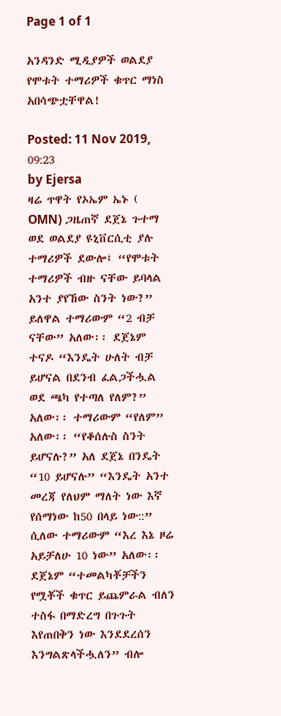Page 1 of 1

አንዳንድ ሚዲያዎች ወልደያ የሞቱት ተማሪዎች ቁጥር ማነስ አበሳጭቷቸዋል!

Posted: 11 Nov 2019, 09:23
by Ejersa
ዛሬ ጥዋት የኦኤም ኤኑ ( OMN) ጋዜጠኛ ደጀኔ ጉተማ ወደ ወልደያ ዩኒቨርሲቲ ያሉ ተማሪዎች ደውሎ፤ “የሞቱት ተማሪዎች ብዙ ናቸው ይባላል አንተ ያየኸው ስንት ነው?” ይለዋል ተማሪውም “2 ብቻ ናቸው” አለው፡፡ ደጀኔም ተናዶ “እንዴት ሁለት ብቻ ይሆናል በደንብ ፈልጋችሗል ወደ ጫካ የተጣለ የለም?” አለው፡፡ ተማሪውም “የለም” አለው፡፡ “የቆሰሉስ ስንት ይሆናሉ?” አለ ደጀኔ በንዴት “10 ይሆናሉ” “እንዴት አንተ መረጃ የለህም ማለት ነው እኛ የሰማነው ከ50 በላይ ነው::” ሲለው ተማሪውም “እረ እኔ ዞሬ አይቻለሁ 10 ነው” አለው፡፡
ደጀኔም “ተመልካቾቻችን የሟቾች ቁጥር ይጨምራል ብለን ተስፋ በማድረግ በጉጉት እየጠበቅን ነው እንደደረሰን እንግልጽላችሗለን” ብሎ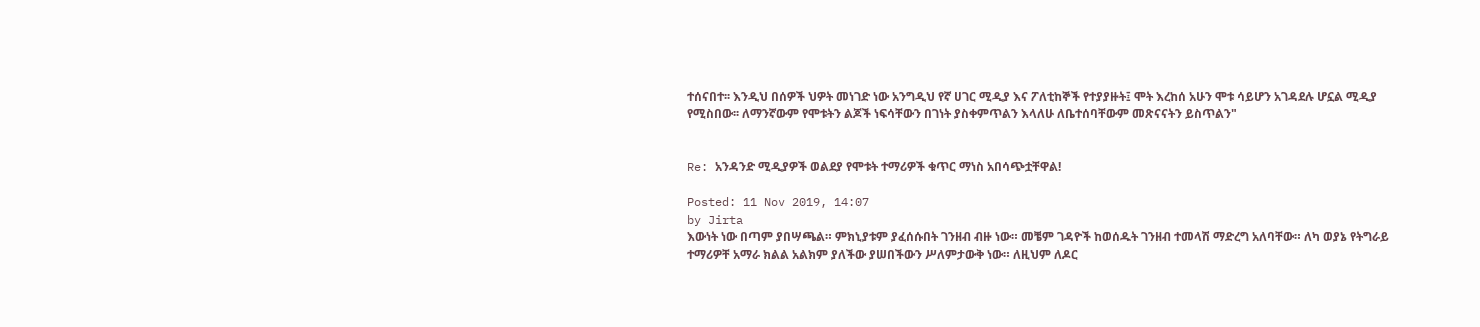ተሰናበተ፡፡ እንዲህ በሰዎች ህዎት መነገድ ነው አንግዲህ የኛ ሀገር ሚዲያ እና ፖለቲከኞች የተያያዙት፤ ሞት እረከሰ አሁን ሞቱ ሳይሆን አገዳደሉ ሆኗል ሚዲያ የሚስበው፡፡ ለማንኛውም የሞቱትን ልጆች ነፍሳቸውን በገነት ያስቀምጥልን እላለሁ ለቤተሰባቸውም መጽናናትን ይስጥልን"


Re: አንዳንድ ሚዲያዎች ወልደያ የሞቱት ተማሪዎች ቁጥር ማነስ አበሳጭቷቸዋል!

Posted: 11 Nov 2019, 14:07
by Jirta
እውነት ነው በጣም ያበሣጫል። ምክኒያቱም ያፈሰሱበት ገንዘብ ብዙ ነው። መቼም ገዳዮች ከወሰዱት ገንዘብ ተመላሽ ማድረግ አለባቸው። ለካ ወያኔ የትግራይ ተማሪዎቸ አማራ ክልል አልክም ያለችው ያሠበችውን ሥለምታውቅ ነው። ለዚህም ለዶር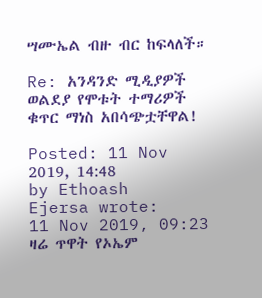ሣሙኤል ብዙ ብር ከፍላለች።

Re: አንዳንድ ሚዲያዎች ወልደያ የሞቱት ተማሪዎች ቁጥር ማነስ አበሳጭቷቸዋል!

Posted: 11 Nov 2019, 14:48
by Ethoash
Ejersa wrote:
11 Nov 2019, 09:23
ዛሬ ጥዋት የኦኤም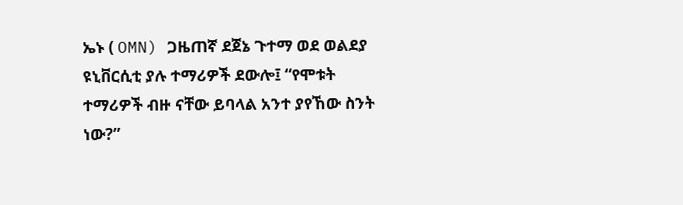ኤኑ ( OMN) ጋዜጠኛ ደጀኔ ጉተማ ወደ ወልደያ ዩኒቨርሲቲ ያሉ ተማሪዎች ደውሎ፤ “የሞቱት ተማሪዎች ብዙ ናቸው ይባላል አንተ ያየኸው ስንት ነው?”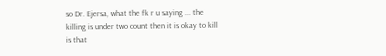so Dr. Ejersa, what the fk r u saying ... the killing is under two count then it is okay to kill is that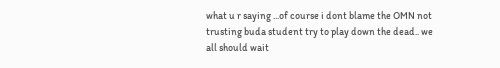what u r saying ...of course i dont blame the OMN not trusting buda student try to play down the dead.. we all should wait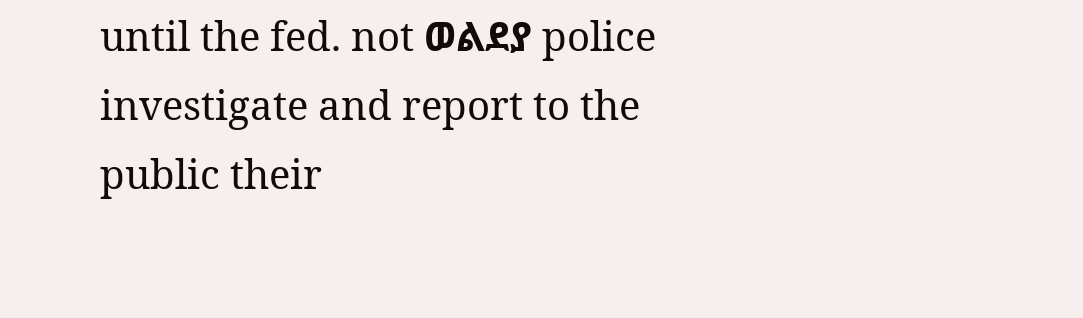until the fed. not ወልደያ police investigate and report to the public their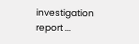investigation report ...